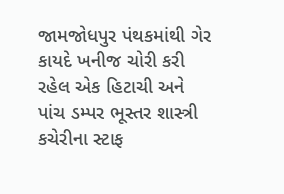જામજોધપુર પંથકમાંથી ગેર કાયદે ખનીજ ચોરી કરી રહેલ એક હિટાચી અને પાંચ ડમ્પર ભૂસ્તર શાસ્ત્રી કચેરીના સ્ટાફ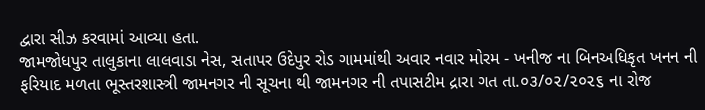દ્વારા સીઝ કરવામાં આવ્યા હતા.
જામજોધપુર તાલુકાના લાલવાડા નેસ, સતાપર ઉદેપુર રોડ ગામમાંથી અવાર નવાર મોરમ - ખનીજ ના બિનઅધિકૃત ખનન ની ફરિયાદ મળતા ભૂસ્તરશાસ્ત્રી જામનગર ની સૂચના થી જામનગર ની તપાસટીમ દ્રારા ગત તા.૦૩/૦૨/૨૦૨૬ ના રોજ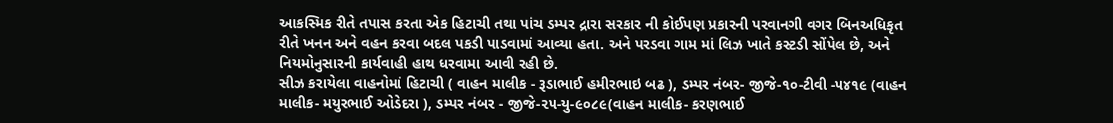આકસ્મિક રીતે તપાસ કરતા એક હિટાચી તથા પાંચ ડમ્પર દ્રારા સરકાર ની કોઈપણ પ્રકારની પરવાનગી વગર બિનઅધિકૃત રીતે ખનન અને વહન કરવા બદલ પકડી પાડવામાં આવ્યા હતા. અને પરડવા ગામ માં લિઝ ખાતે કસ્ટડી સોંપેલ છે, અને નિયમોનુસારની કાર્યવાહી હાથ ધરવામા આવી રહી છે.
સીઝ કરાયેલા વાહનોમાં હિટાચી ( વાહન માલીક - રૂડાભાઈ હમીરભાઇ બઢ ), ડમ્પર નંબર- જીજે-૧૦-ટીવી -૫૪૧૯ (વાહન માલીક- મયુરભાઈ ઓડેદરા ), ડમ્પર નંબર - જીજે-૨૫-યુ-૯૦૮૯(વાહન માલીક- કરણભાઈ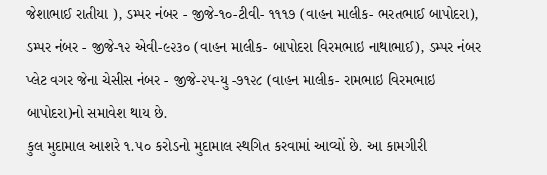જેશાભાઈ રાતીયા ), ડમ્પર નંબર - જીજે-૧૦-ટીવી- ૧૧૧૭ (વાહન માલીક- ભરતભાઈ બાપોદરા), ડમ્પર નંબર - જીજે-૧૨ એવી-૯૨૩૦ (વાહન માલીક- બાપોદરા વિરમભાઇ નાથાભાઈ), ડમ્પર નંબર પ્લેટ વગર જેના ચેસીસ નંબર - જીજે-૨૫-યુ -૭૧૨૮ (વાહન માલીક- રામભાઇ વિરમભાઇ બાપોદરા)નો સમાવેશ થાય છે.
કુલ મુદામાલ આશરે ૧.૫૦ કરોડનો મુદામાલ સ્થગિત કરવામાં આવ્યોં છે. આ કામગીરી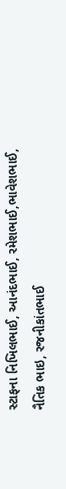સ્ટાફના નિખિલભાઈ, આનંદભાઈ, રમેશભાઈ,ભાવેશભાઈ, નૈતિક ભાઇ, રજનીકાંતભાઈ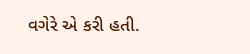વગેરે એ કરી હતી.